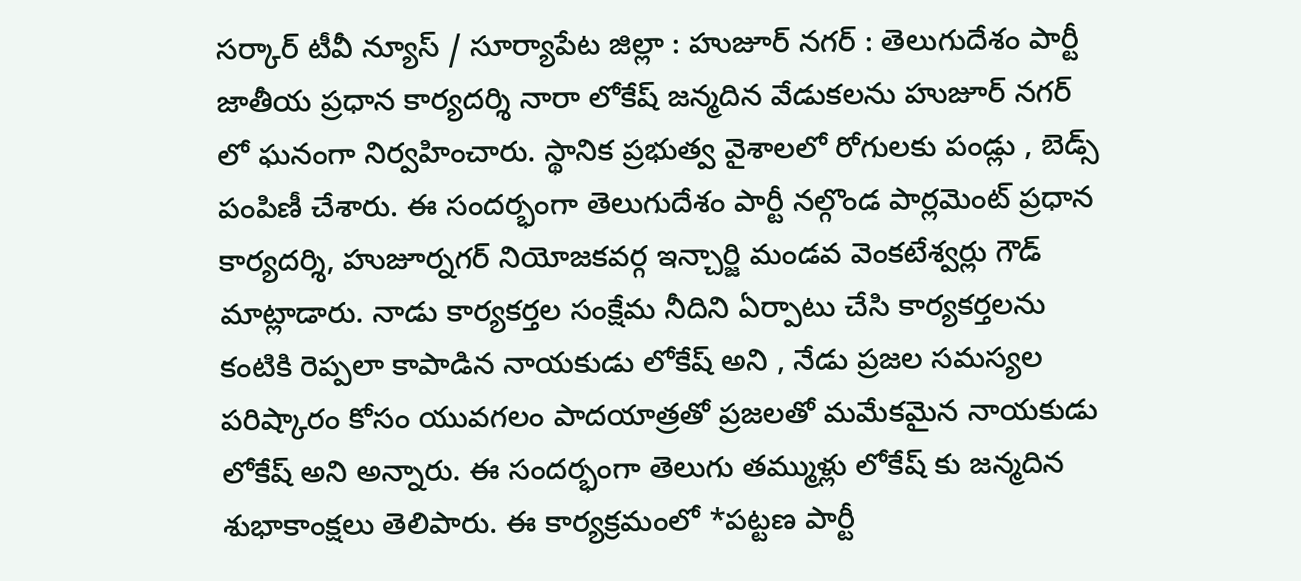సర్కార్ టీవీ న్యూస్ / సూర్యాపేట జిల్లా : హుజూర్ నగర్ : తెలుగుదేశం పార్టీ జాతీయ ప్రధాన కార్యదర్శి నారా లోకేష్ జన్మదిన వేడుకలను హుజూర్ నగర్ లో ఘనంగా నిర్వహించారు. స్థానిక ప్రభుత్వ వైశాలలో రోగులకు పండ్లు , బెడ్స్ పంపిణీ చేశారు. ఈ సందర్భంగా తెలుగుదేశం పార్టీ నల్గొండ పార్లమెంట్ ప్రధాన కార్యదర్శి, హుజూర్నగర్ నియోజకవర్గ ఇన్చార్జి మండవ వెంకటేశ్వర్లు గౌడ్ మాట్లాడారు. నాడు కార్యకర్తల సంక్షేమ నీదిని ఏర్పాటు చేసి కార్యకర్తలను కంటికి రెప్పలా కాపాడిన నాయకుడు లోకేష్ అని , నేడు ప్రజల సమస్యల పరిష్కారం కోసం యువగలం పాదయాత్రతో ప్రజలతో మమేకమైన నాయకుడు లోకేష్ అని అన్నారు. ఈ సందర్భంగా తెలుగు తమ్ముళ్లు లోకేష్ కు జన్మదిన శుభాకాంక్షలు తెలిపారు. ఈ కార్యక్రమంలో *పట్టణ పార్టీ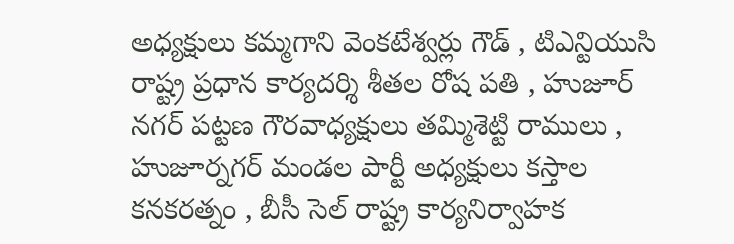అధ్యక్షులు కమ్మగాని వెంకటేశ్వర్లు గౌడ్ , టిఎన్టియుసి రాష్ట్ర ప్రధాన కార్యదర్శి శీతల రోష పతి , హుజూర్ నగర్ పట్టణ గౌరవాధ్యక్షులు తమ్మిశెట్టి రాములు , హుజూర్నగర్ మండల పార్టీ అధ్యక్షులు కస్తాల కనకరత్నం , బీసీ సెల్ రాష్ట్ర కార్యనిర్వాహక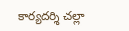కార్యదర్శి చల్లా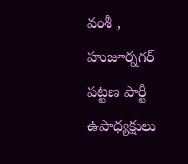వంశీ , హుజూర్నగర్ పట్టణ పార్టీ ఉపాధ్యక్షులు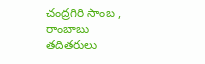చంద్రగిరి సాంబ , రాంబాబు తదితరులు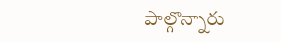పాల్గొన్నారు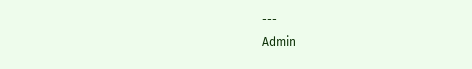---
Admin